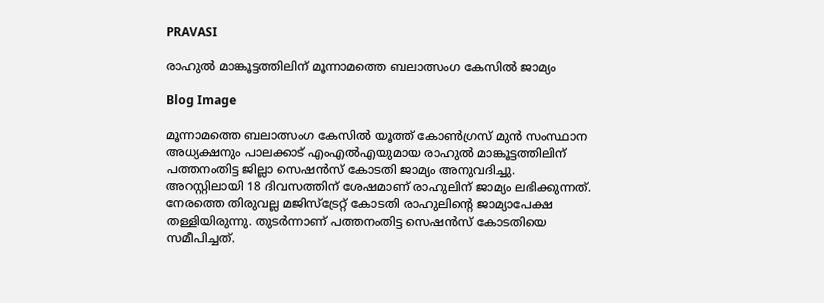PRAVASI

രാഹുൽ മാങ്കൂട്ടത്തിലിന് മൂന്നാമത്തെ ബലാത്സംഗ കേസിൽ ജാമ്യം

Blog Image

മൂന്നാമത്തെ ബലാത്സംഗ കേസിൽ യൂത്ത് കോൺഗ്രസ് മുൻ സംസ്ഥാന അധ്യക്ഷനും പാലക്കാട് എംഎൽഎയുമായ രാഹുൽ മാങ്കൂട്ടത്തിലിന് പത്തനംതിട്ട ജില്ലാ സെഷൻസ് കോടതി ജാമ്യം അനുവദിച്ചു. അറസ്റ്റിലായി 18 ദിവസത്തിന് ശേഷമാണ് രാഹുലിന് ജാമ്യം ലഭിക്കുന്നത്. നേരത്തെ തിരുവല്ല മജിസ്‌ട്രേറ്റ് കോടതി രാഹുലിന്റെ ജാമ്യാപേക്ഷ തള്ളിയിരുന്നു. തുടർന്നാണ് പത്തനംതിട്ട സെഷൻസ് കോടതിയെ സമീപിച്ചത്.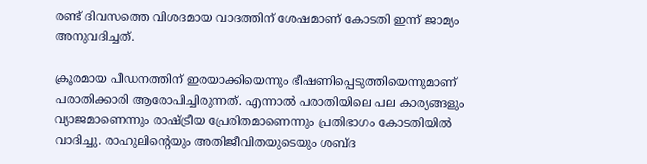രണ്ട് ദിവസത്തെ വിശദമായ വാദത്തിന് ശേഷമാണ് കോടതി ഇന്ന് ജാമ്യം അനുവദിച്ചത്.

ക്രൂരമായ പീഡനത്തിന് ഇരയാക്കിയെന്നും ഭീഷണിപ്പെടുത്തിയെന്നുമാണ് പരാതിക്കാരി ആരോപിച്ചിരുന്നത്. എന്നാൽ പരാതിയിലെ പല കാര്യങ്ങളും വ്യാജമാണെന്നും രാഷ്ട്രീയ പ്രേരിതമാണെന്നും പ്രതിഭാഗം കോടതിയിൽ വാദിച്ചു. രാഹുലിന്റെയും അതിജീവിതയുടെയും ശബ്ദ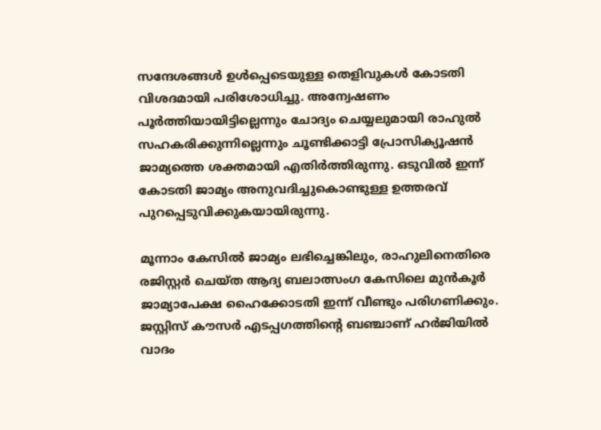സന്ദേശങ്ങൾ ഉൾപ്പെടെയുള്ള തെളിവുകൾ കോടതി വിശദമായി പരിശോധിച്ചു. അന്വേഷണം പൂർത്തിയായിട്ടില്ലെന്നും ചോദ്യം ചെയ്യലുമായി രാഹുൽ സഹകരിക്കുന്നില്ലെന്നും ചൂണ്ടിക്കാട്ടി പ്രോസിക്യൂഷൻ ജാമ്യത്തെ ശക്തമായി എതിർത്തിരുന്നു. ഒടുവിൽ ഇന്ന് കോടതി ജാമ്യം അനുവദിച്ചുകൊണ്ടുള്ള ഉത്തരവ് പുറപ്പെടുവിക്കുകയായിരുന്നു.

മൂന്നാം കേസിൽ ജാമ്യം ലഭിച്ചെങ്കിലും, രാഹുലിനെതിരെ രജിസ്റ്റർ ചെയ്ത ആദ്യ ബലാത്സംഗ കേസിലെ മുൻകൂർ ജാമ്യാപേക്ഷ ഹൈക്കോടതി ഇന്ന് വീണ്ടും പരിഗണിക്കും. ജസ്റ്റിസ് കൗസർ എടപ്പഗത്തിന്റെ ബഞ്ചാണ് ഹർജിയിൽ വാദം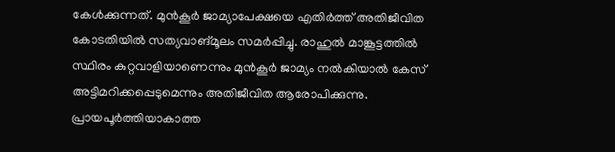കേൾക്കുന്നത്. മുൻകൂർ ജാമ്യാപേക്ഷയെ എതിർത്ത് അതിജീവിത കോടതിയിൽ സത്യവാങ്മൂലം സമർപ്പിച്ചു. രാഹുൽ മാങ്കൂട്ടത്തിൽ സ്ഥിരം കുറ്റവാളിയാണെന്നും മുൻകൂർ ജാമ്യം നൽകിയാൽ കേസ് അട്ടിമറിക്കപ്പെടുമെന്നും അതിജീവിത ആരോപിക്കുന്നു. പ്രായപൂർത്തിയാകാത്ത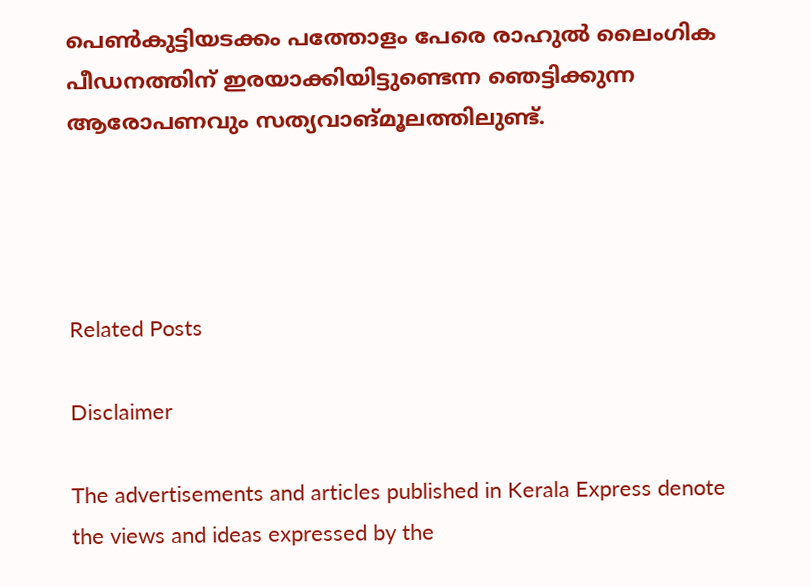പെൺകുട്ടിയടക്കം പത്തോളം പേരെ രാഹുൽ ലൈംഗിക പീഡനത്തിന് ഇരയാക്കിയിട്ടുണ്ടെന്ന ഞെട്ടിക്കുന്ന ആരോപണവും സത്യവാങ്മൂലത്തിലുണ്ട്.




Related Posts

Disclaimer

The advertisements and articles published in Kerala Express denote the views and ideas expressed by the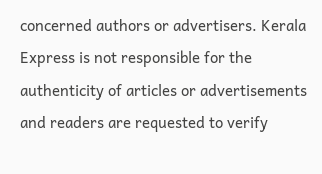concerned authors or advertisers. Kerala Express is not responsible for the authenticity of articles or advertisements and readers are requested to verify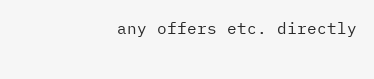any offers etc. directly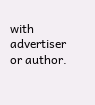with advertiser or author.